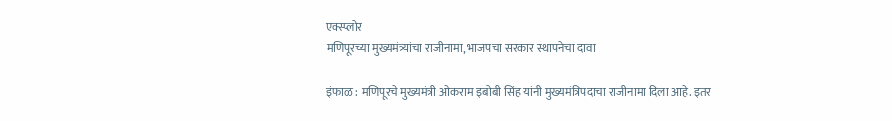एक्स्प्लोर
मणिपूरच्या मुख्यमंत्र्यांचा राजीनामा, भाजपचा सरकार स्थापनेचा दावा

इंफाळ : मणिपूरचे मुख्यमंत्री ओकराम इबोबी सिंह यांनी मुख्यमंत्रिपदाचा राजीनामा दिला आहे. इतर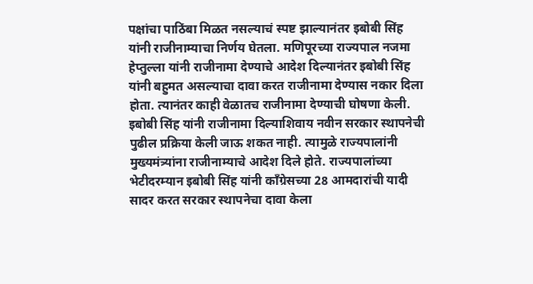पक्षांचा पाठिंबा मिळत नसल्याचं स्पष्ट झाल्यानंतर इबोबी सिंह यांनी राजीनाम्याचा निर्णय घेतला. मणिपूरच्या राज्यपाल नजमा हेप्तुल्ला यांनी राजीनामा देण्याचे आदेश दिल्यानंतर इबोबी सिंह यांनी बहुमत असल्याचा दावा करत राजीनामा देण्यास नकार दिला होता. त्यानंतर काही वेळातच राजीनामा देण्याची घोषणा केली. इबोबी सिंह यांनी राजीनामा दिल्याशिवाय नवीन सरकार स्थापनेची पुढील प्रक्रिया केली जाऊ शकत नाही. त्यामुळे राज्यपालांनी मुख्यमंत्र्यांना राजीनाम्याचे आदेश दिले होते. राज्यपालांच्या भेटीदरम्यान इबोबी सिंह यांनी काँग्रेसच्या 28 आमदारांची यादी सादर करत सरकार स्थापनेचा दावा केला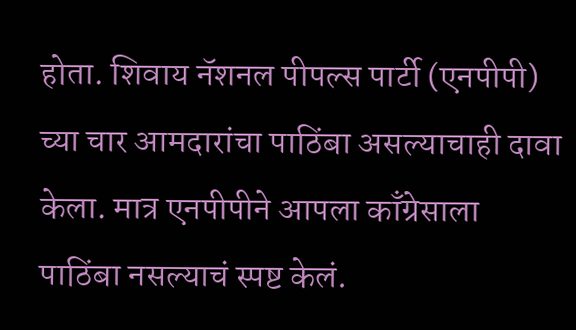होता. शिवाय नॅशनल पीपल्स पार्टी (एनपीपी) च्या चार आमदारांचा पाठिंबा असल्याचाही दावा केला. मात्र एनपीपीने आपला काँग्रेसाला पाठिंबा नसल्याचं स्पष्ट केलं.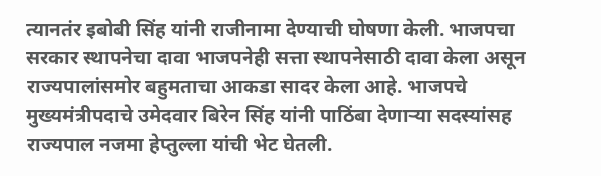त्यानतंर इबोबी सिंह यांनी राजीनामा देण्याची घोषणा केली. भाजपचा सरकार स्थापनेचा दावा भाजपनेही सत्ता स्थापनेसाठी दावा केला असून राज्यपालांसमोर बहुमताचा आकडा सादर केला आहे. भाजपचे मुख्यमंत्रीपदाचे उमेदवार बिरेन सिंह यांनी पाठिंबा देणाऱ्या सदस्यांसह राज्यपाल नजमा हेप्तुल्ला यांची भेट घेतली.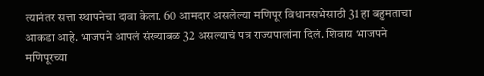त्यानंतर सत्ता स्थापनेचा दावा केला. 60 आमदार असलेल्या मणिपूर विधानसभेसाठी 31 हा बहुमताचा आकडा आहे. भाजपने आपलं संख्याबळ 32 असल्याचं पत्र राज्यपालांना दिलं. शिवाय भाजपने मणिपूरच्या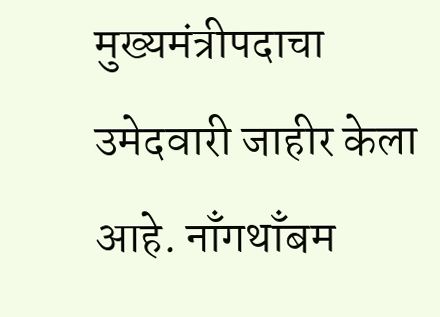मुख्यमंत्रीपदाचा उमेदवारी जाहीर केला आहे. नाँगथाँबम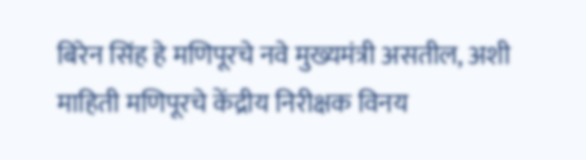बिरेन सिंह हे मणिपूरचे नवे मुख्यमंत्री असतील, अशी माहिती मणिपूरचे केंद्रीय निरीक्षक विनय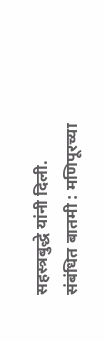सहस्त्रबुद्धे यांनी दिली.
संबंधित बातमी : मणिपूरच्या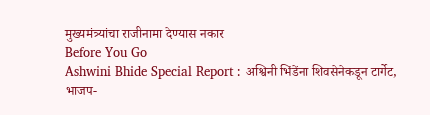मुख्यमंत्र्यांचा राजीनामा देण्यास नकार
Before You Go
Ashwini Bhide Special Report : अश्विनी भिंडेंना शिवसेनेकडून टार्गेट, भाजप-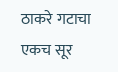ठाकरे गटाचा एकच सूर